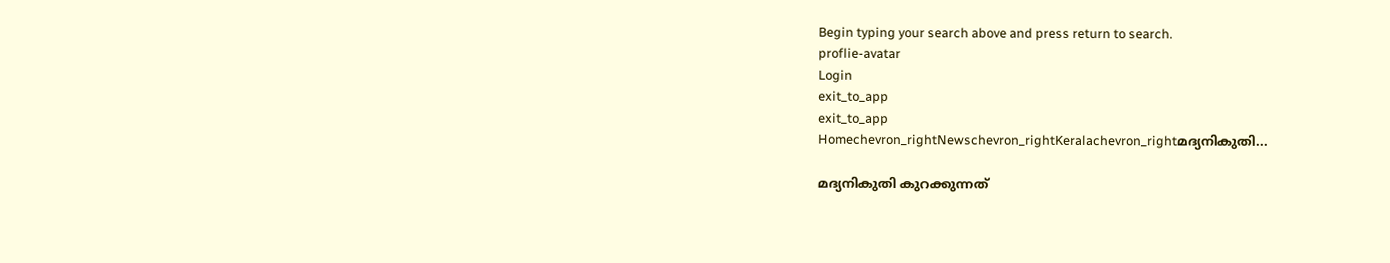Begin typing your search above and press return to search.
proflie-avatar
Login
exit_to_app
exit_to_app
Homechevron_rightNewschevron_rightKeralachevron_rightമദ്യനികുതി...

മദ്യനികുതി കുറക്കുന്നത്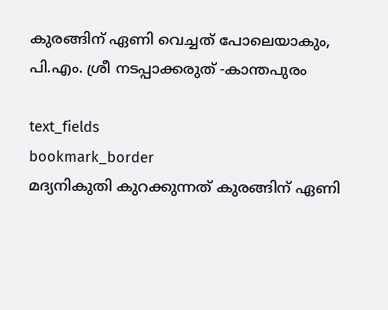കുരങ്ങിന് ഏണി വെച്ചത് പോലെയാകും, പി.എം. ശ്രീ നടപ്പാക്കരുത് -കാന്തപുരം

text_fields
bookmark_border
മദ്യനികുതി കുറക്കുന്നത് കുരങ്ങിന് ഏണി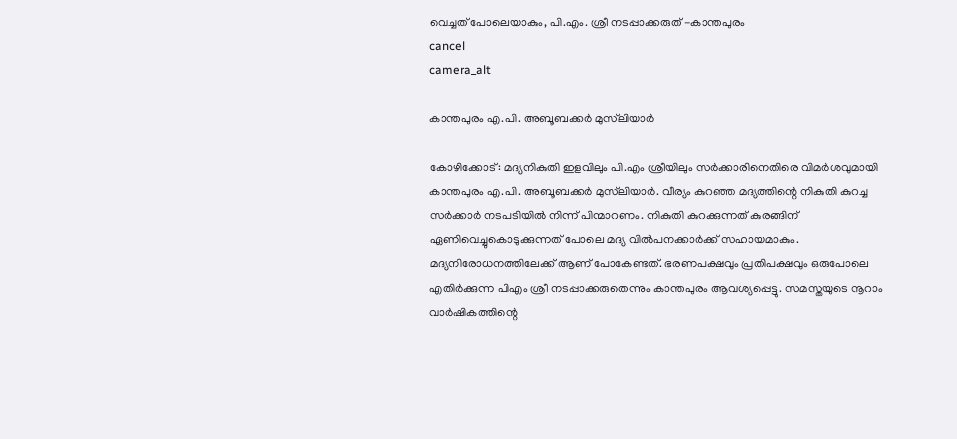വെച്ചത് പോലെയാകും, പി.എം. ശ്രീ നടപ്പാക്കരുത് -കാന്തപുരം
cancel
camera_alt

കാന്തപുരം എ.പി. അബൂബക്കർ മുസ്‍ലിയാർ

കോഴിക്കോട്: മദ്യനികുതി ഇളവിലും പി.എം ശ്രീയിലും സർക്കാരിനെതിരെ വിമർശവുമായി കാന്തപുരം എ.പി. അബൂബക്കർ മുസ്‍ലിയാർ. വീര്യം കുറഞ്ഞ മദ്യത്തിന്റെ നികുതി കുറച്ച സർക്കാർ നടപടിയിൽ നിന്ന് പിന്മാറണം. നികുതി കുറക്കുന്നത് കുരങ്ങിന് ഏണിവെച്ചുകൊടുക്കുന്നത് പോലെ മദ്യ വിൽപനക്കാർക്ക് സഹായമാകും. മദ്യനിരോധനത്തിലേക്ക് ആണ് പോകേണ്ടത്. ഭരണപക്ഷവും പ്രതിപക്ഷവും ഒരുപോലെ എതിർക്കുന്ന പിഎം ശ്രീ നടപ്പാക്കരുതെന്നും കാന്തപുരം ആവശ്യപ്പെട്ടു. സമസ്തയുടെ നൂറാം വാർഷികത്തിന്റെ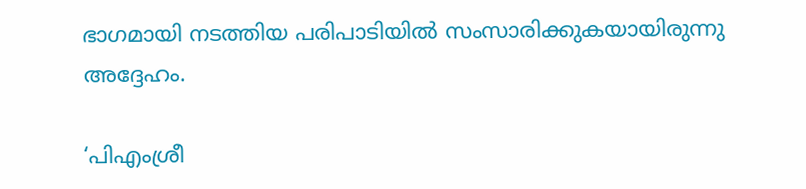ഭാഗമായി നടത്തിയ പരിപാടിയിൽ സംസാരിക്കുകയായിരുന്നു അദ്ദേഹം.

‘പിഎംശ്രീ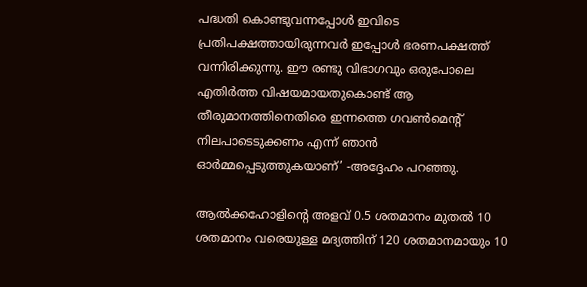പദ്ധതി കൊണ്ടുവന്നപ്പോൾ ഇവിടെ പ്രതിപക്ഷത്തായിരുന്നവർ ഇപ്പോൾ ഭരണപക്ഷത്ത് വന്നിരിക്കുന്നു. ഈ രണ്ടു വിഭാഗവും ഒരുപോലെ എതിർത്ത വിഷയമായതുകൊണ്ട് ആ തീരുമാനത്തിനെതിരെ ഇന്നത്തെ ഗവൺമെന്റ് നിലപാടെടുക്കണം എന്ന് ഞാൻ ഓർമ്മപ്പെടുത്തുകയാണ്’ -അദ്ദേഹം പറഞ്ഞു.

ആൽക്കഹോളിന്‍റെ അളവ് 0.5 ശതമാനം മുതൽ 10 ശതമാനം വരെയുള്ള മദ്യത്തിന് 120 ശതമാനമായും 10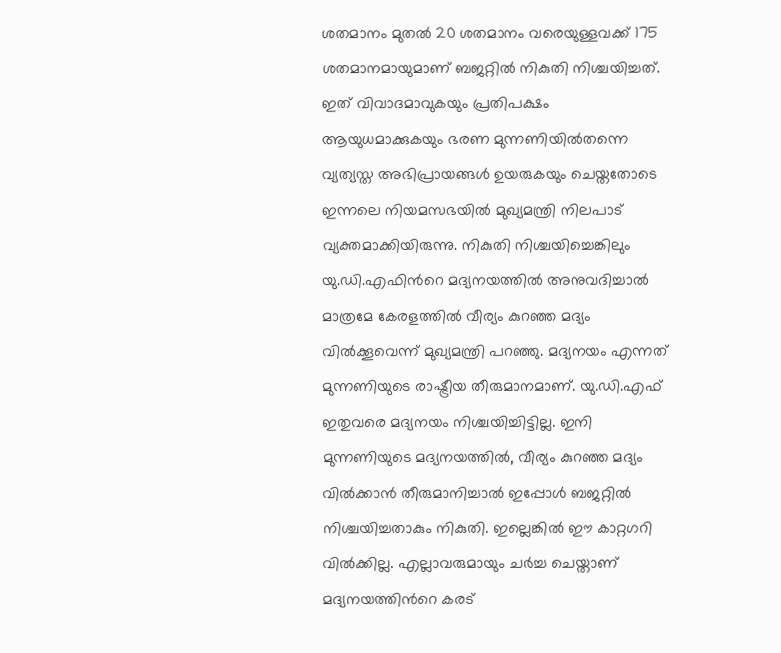ശതമാനം മുതൽ 20 ശതമാനം വരെയുള്ളവക്ക് 175 ശതമാനമായുമാണ് ബജറ്റിൽ നികുതി നിശ്ചയിച്ചത്. ഇത് വിവാദമാവുകയും പ്രതിപക്ഷം ആയുധമാക്കുകയും ഭരണ മുന്നണിയിൽതന്നെ വ്യത്യസ്ത അഭിപ്രായങ്ങൾ ഉയരുകയും ചെയ്തതോടെ ഇന്നലെ നിയമസഭയിൽ മുഖ്യമന്ത്രി നിലപാട് വ്യക്തമാക്കിയിരുന്നു. നികുതി നിശ്ചയിച്ചെങ്കിലും യു.ഡി.എഫിന്‍റെ മദ്യനയത്തിൽ അനുവദിച്ചാൽ മാത്രമേ കേരളത്തിൽ വീര്യം കുറഞ്ഞ മദ്യം വിൽക്കൂവെന്ന് മുഖ്യമന്ത്രി പറഞ്ഞു. മദ്യനയം എന്നത് മുന്നണിയുടെ രാഷ്ട്രീയ തീരുമാനമാണ്. യു.ഡി.എഫ് ഇതുവരെ മദ്യനയം നിശ്ചയിച്ചിട്ടില്ല. ഇനി മുന്നണിയുടെ മദ്യനയത്തിൽ, വീര്യം കുറഞ്ഞ മദ്യം വിൽക്കാൻ തീരുമാനിച്ചാൽ ഇപ്പോൾ ബജറ്റിൽ നിശ്ചയിച്ചതാകും നികുതി. ഇല്ലെങ്കിൽ ഈ കാറ്റഗറി വിൽക്കില്ല. എല്ലാവരുമായും ചർച്ച ചെയ്താണ് മദ്യനയത്തിന്‍റെ കരട്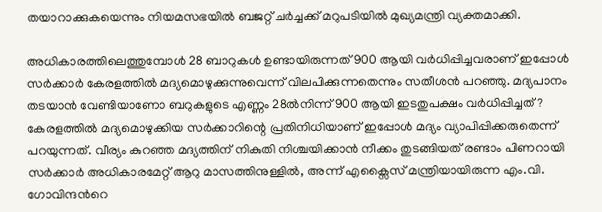തയാറാക്കുകയെന്നും നിയമസഭയിൽ ബജറ്റ് ചർച്ചക്ക് മറുപടിയിൽ മുഖ്യമന്ത്രി വ്യക്തമാക്കി.

അധികാരത്തിലെത്തുമ്പോൾ 28 ബാറുകൾ ഉണ്ടായിരുന്നത് 900 ആയി വർധിപ്പിച്ചവരാണ് ഇപ്പോൾ സർക്കാർ കേരളത്തിൽ മദ്യമൊഴുക്കുന്നുവെന്ന് വിലപിക്കുന്നതെന്നും സതീശൻ പറഞ്ഞു. മദ്യപാനം തടയാൻ വേണ്ടിയാണോ ബറുകളുടെ എണ്ണം 28ൽനിന്ന് 900 ആയി ഇടതുപക്ഷം വർധിപ്പിച്ചത്? കേരളത്തിൽ മദ്യമൊഴുക്കിയ സർക്കാറിന്റെ പ്രതിനിധിയാണ് ഇപ്പോൾ മദ്യം വ്യാപിപ്പിക്കരുതെന്ന് പറയുന്നത്. വീര്യം കുറഞ്ഞ മദ്യത്തിന് നികുതി നിശ്ചയിക്കാൻ നീക്കം തുടങ്ങിയത് രണ്ടാം പിണറായി സർക്കാർ അധികാരമേറ്റ് ആറു മാസത്തിനുള്ളിൽ, അന്ന് എക്സൈസ് മന്ത്രിയായിരുന്ന എം.വി. ഗോവിന്ദന്‍റെ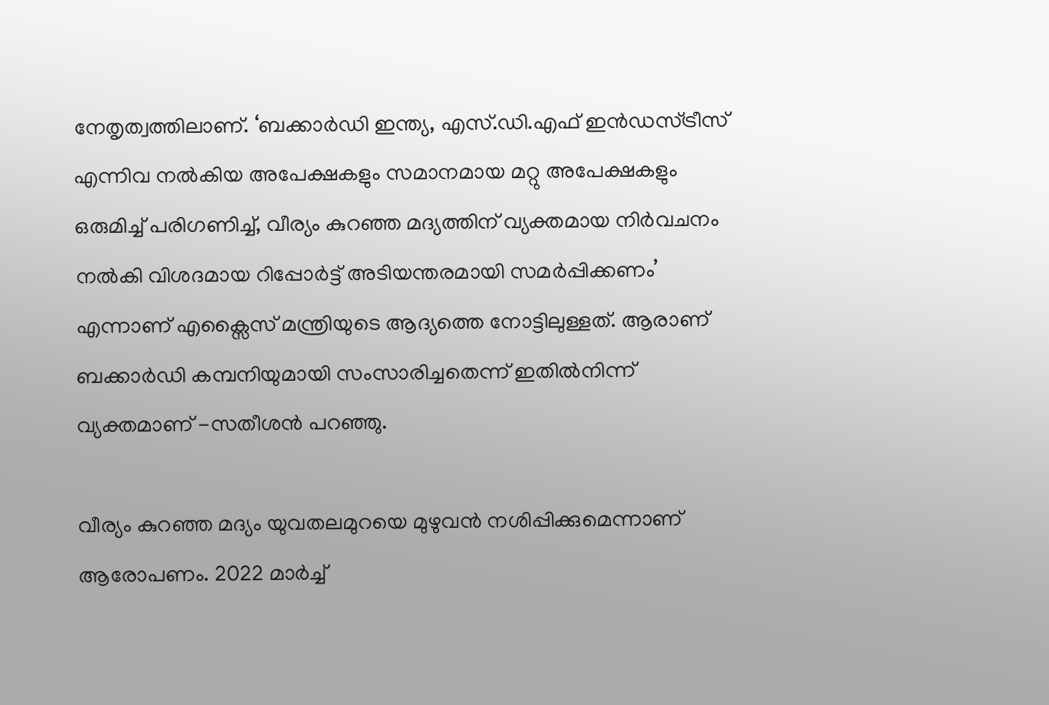നേതൃത്വത്തിലാണ്. ‘ബക്കാർഡി ഇന്ത്യ, എസ്.ഡി.എഫ് ഇൻഡസ്ട്രീസ് എന്നിവ നൽകിയ അപേക്ഷകളും സമാനമായ മറ്റു അപേക്ഷകളും ഒരുമിച്ച് പരിഗണിച്ച്, വീര്യം കുറഞ്ഞ മദ്യത്തിന് വ്യക്തമായ നിർവചനം നൽകി വിശദമായ റിപ്പോർട്ട് അടിയന്തരമായി സമർപ്പിക്കണം’ എന്നാണ് എക്സൈസ് മന്ത്രിയുടെ ആദ്യത്തെ നോട്ടിലുള്ളത്. ആരാണ് ബക്കാർഡി കമ്പനിയുമായി സംസാരിച്ചതെന്ന് ഇതിൽനിന്ന് വ്യക്തമാണ് -സതീശൻ പറഞ്ഞു.

വീര്യം കുറഞ്ഞ മദ്യം യുവതലമുറയെ മുഴുവൻ നശിപ്പിക്കുമെന്നാണ് ആരോപണം. 2022 മാർച്ച്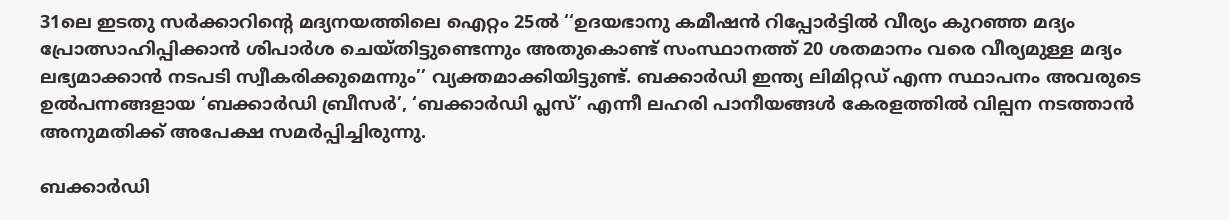31ലെ ഇടതു സർക്കാറിന്‍റെ മദ്യനയത്തിലെ ഐറ്റം 25ൽ ‘‘ഉദയഭാനു കമീഷൻ റിപ്പോർട്ടിൽ വീര്യം കുറഞ്ഞ മദ്യം പ്രോത്സാഹിപ്പിക്കാൻ ശിപാർശ ചെയ്തിട്ടുണ്ടെന്നും അതുകൊണ്ട് സംസ്ഥാനത്ത് 20 ശതമാനം വരെ വീര്യമുള്ള മദ്യം ലഭ്യമാക്കാൻ നടപടി സ്വീകരിക്കുമെന്നും’’ വ്യക്തമാക്കിയിട്ടുണ്ട്. ബക്കാർഡി ഇന്ത്യ ലിമിറ്റഡ് എന്ന സ്ഥാപനം അവരുടെ ഉൽപന്നങ്ങളായ ‘ബക്കാർഡി ബ്രീസർ’, ‘ബക്കാർഡി പ്ലസ്’ എന്നീ ലഹരി പാനീയങ്ങൾ കേരളത്തിൽ വില്പന നടത്താൻ അനുമതിക്ക് അപേക്ഷ സമർപ്പിച്ചിരുന്നു.

ബക്കാർഡി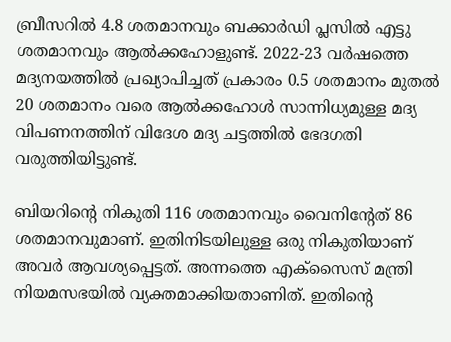ബ്രീസറിൽ 4.8 ശതമാനവും ബക്കാർഡി പ്ലസിൽ എട്ടു ശതമാനവും ആൽക്കഹോളുണ്ട്. 2022-23 വർഷത്തെ മദ്യനയത്തിൽ പ്രഖ്യാപിച്ചത് പ്രകാരം 0.5 ശതമാനം മുതൽ 20 ശതമാനം വരെ ആൽക്കഹോൾ സാന്നിധ്യമുള്ള മദ്യ വിപണനത്തിന് വിദേശ മദ്യ ചട്ടത്തിൽ ഭേദഗതി വരുത്തിയിട്ടുണ്ട്.

ബിയറിന്റെ നികുതി 116 ശതമാനവും വൈനിന്റേത് 86 ശതമാനവുമാണ്. ഇതിനിടയിലുള്ള ഒരു നികുതിയാണ് അവർ ആവശ്യപ്പെട്ടത്. അന്നത്തെ എക്സൈസ് മന്ത്രി നിയമസഭയിൽ വ്യക്തമാക്കിയതാണിത്. ഇതിന്റെ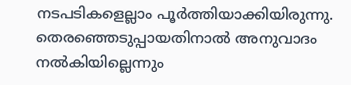നടപടികളെല്ലാം പൂർത്തിയാക്കിയിരുന്നു. തെരഞ്ഞെടുപ്പായതിനാൽ അനുവാദം നൽകിയില്ലെന്നും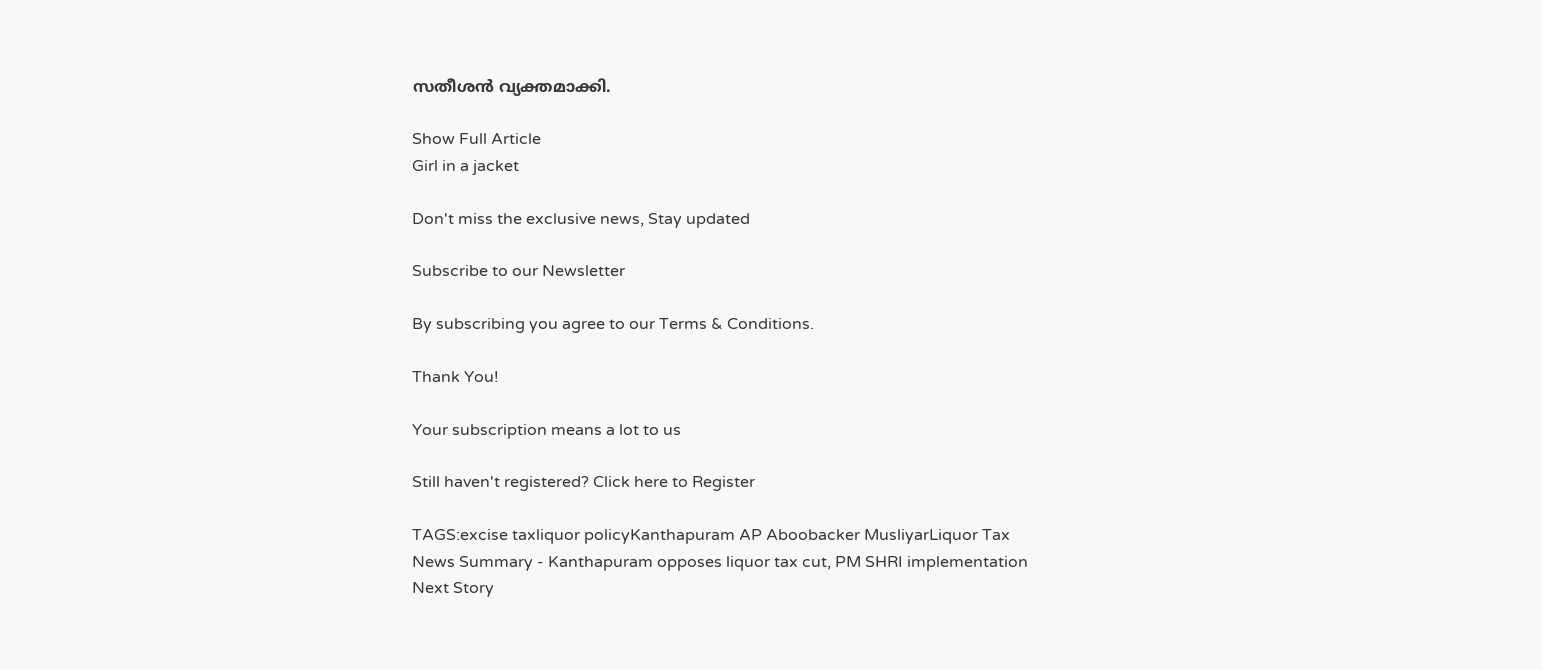സതീശൻ വ്യക്തമാക്കി.

Show Full Article
Girl in a jacket

Don't miss the exclusive news, Stay updated

Subscribe to our Newsletter

By subscribing you agree to our Terms & Conditions.

Thank You!

Your subscription means a lot to us

Still haven't registered? Click here to Register

TAGS:excise taxliquor policyKanthapuram AP Aboobacker MusliyarLiquor Tax
News Summary - Kanthapuram opposes liquor tax cut, PM SHRI implementation
Next Story